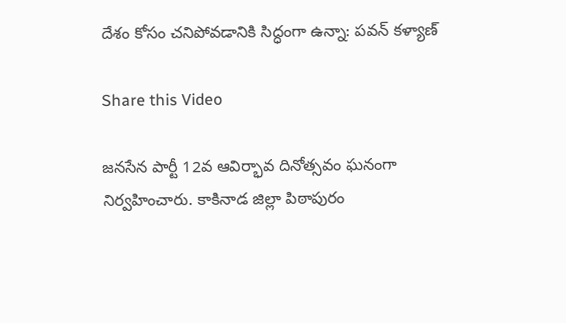దేశం కోసం చనిపోవడానికి సిద్ధంగా ఉన్నా: పవన్ కళ్యాణ్

Share this Video

జనసేన పార్టీ 12వ ఆవిర్భావ దినోత్సవం ఘనంగా నిర్వహించారు. కాకినాడ జిల్లా పిఠాపురం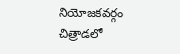నియోజకవర్గం చిత్రాడలో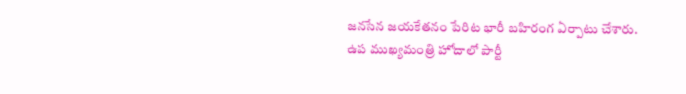జనసేన జయకేతనం పేరిట భారీ బహిరంగ ఏర్పాటు చేశారు. ఉప ముఖ్యమంత్రి హోదాలో పార్టీ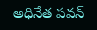అధినేత పవన్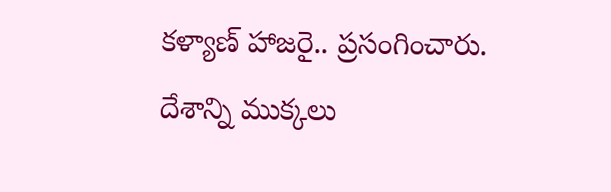కళ్యాణ్ హాజరై.. ప్రసంగించారు. దేశాన్ని ముక్కలు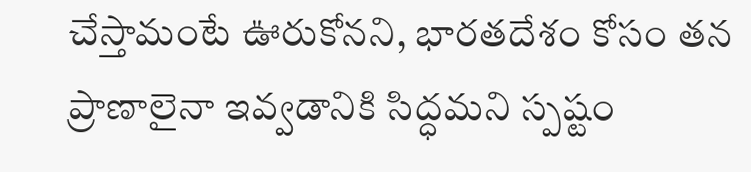చేస్తామంటే ఊరుకోనని, భారతదేశం కోసం తన ప్రాణాలైనా ఇవ్వడానికి సిద్ధమని స్పష్టం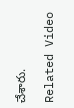చేశారు.

Related Video